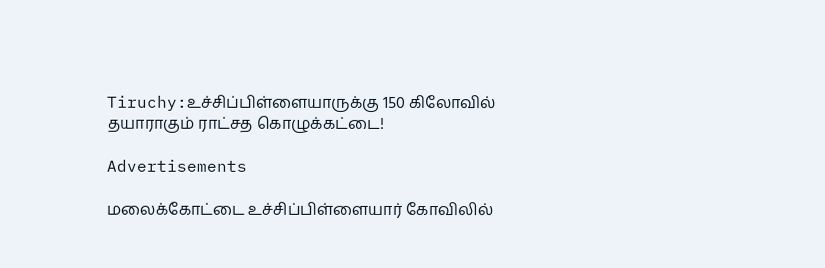Tiruchy:உச்சிப்பிள்ளையாருக்கு 150 கிலோவில் தயாராகும் ராட்சத கொழுக்கட்டை!

Advertisements

மலைக்கோட்டை உச்சிப்பிள்ளையார் கோவிலில்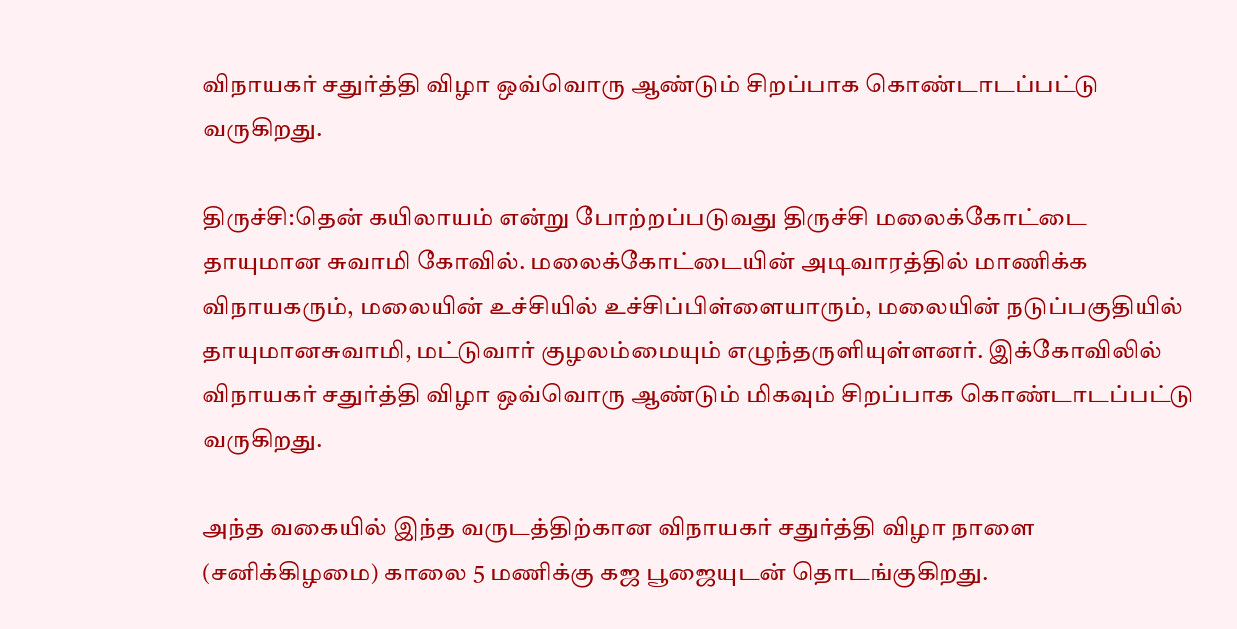விநாயகர் சதுர்த்தி விழா ஒவ்வொரு ஆண்டும் சிறப்பாக கொண்டாடப்பட்டு வருகிறது.

திருச்சி:தென் கயிலாயம் என்று போற்றப்படுவது திருச்சி மலைக்கோட்டை தாயுமான சுவாமி கோவில். மலைக்கோட்டையின் அடிவாரத்தில் மாணிக்க விநாயகரும், மலையின் உச்சியில் உச்சிப்பிள்ளையாரும், மலையின் நடுப்பகுதியில் தாயுமானசுவாமி, மட்டுவார் குழலம்மையும் எழுந்தருளியுள்ளனர். இக்கோவிலில் விநாயகர் சதுர்த்தி விழா ஒவ்வொரு ஆண்டும் மிகவும் சிறப்பாக கொண்டாடப்பட்டு வருகிறது.

அந்த வகையில் இந்த வருடத்திற்கான விநாயகர் சதுர்த்தி விழா நாளை (சனிக்கிழமை) காலை 5 மணிக்கு கஜ பூஜையுடன் தொடங்குகிறது.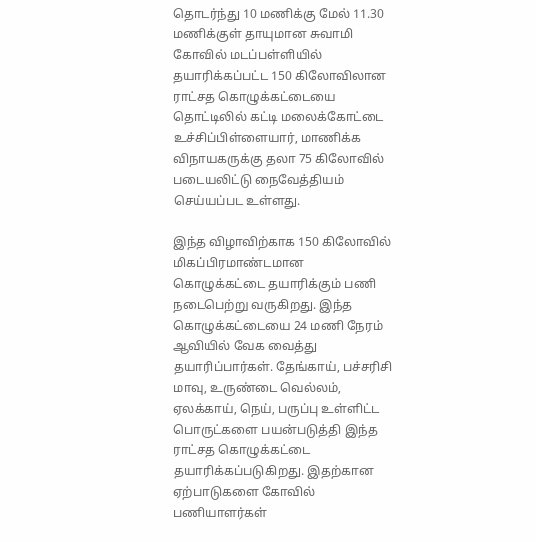தொடர்ந்து 10 மணிக்கு மேல் 11.30 மணிக்குள் தாயுமான சுவாமி கோவில் மடப்பள்ளியில் தயாரிக்கப்பட்ட 150 கிலோவிலான ராட்சத கொழுக்கட்டையை தொட்டிலில் கட்டி மலைக்கோட்டை உச்சிப்பிள்ளையார், மாணிக்க விநாயகருக்கு தலா 75 கிலோவில் படையலிட்டு நைவேத்தியம் செய்யப்பட உள்ளது.

இந்த விழாவிற்காக 150 கிலோவில் மிகப்பிரமாண்டமான கொழுக்கட்டை தயாரிக்கும் பணி நடைபெற்று வருகிறது. இந்த கொழுக்கட்டையை 24 மணி நேரம் ஆவியில் வேக வைத்து தயாரிப்பார்கள். தேங்காய், பச்சரிசி மாவு, உருண்டை வெல்லம், ஏலக்காய், நெய், பருப்பு உள்ளிட்ட பொருட்களை பயன்படுத்தி இந்த ராட்சத கொழுக்கட்டை தயாரிக்கப்படுகிறது. இதற்கான ஏற்பாடுகளை கோவில் பணியாளர்கள்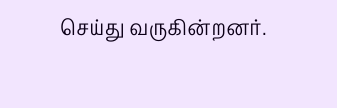செய்து வருகின்றனர்.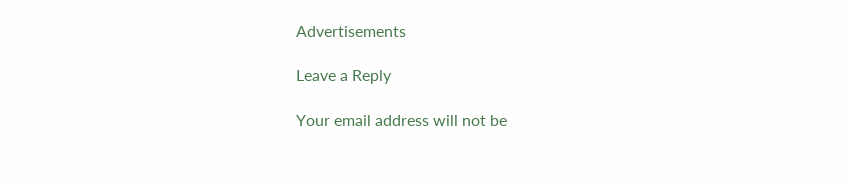Advertisements

Leave a Reply

Your email address will not be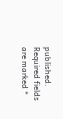published. Required fields are marked *